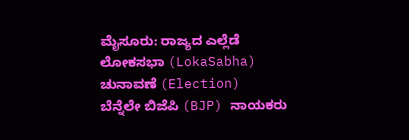ಮೈಸೂರು: ರಾಜ್ಯದ ಎಲ್ಲೆಡೆ ಲೋಕಸಭಾ (LokaSabha) ಚುನಾವಣೆ (Election) ಬೆನ್ನೆಲೇ ಬಿಜೆಪಿ (BJP) ನಾಯಕರು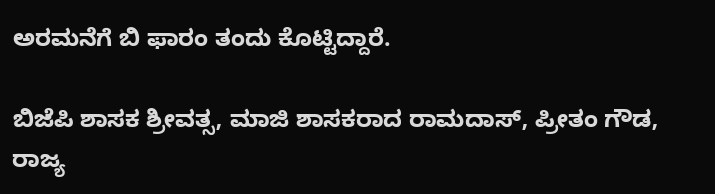ಅರಮನೆಗೆ ಬಿ ಫಾರಂ ತಂದು ಕೊಟ್ಟಿದ್ದಾರೆ.

ಬಿಜೆಪಿ ಶಾಸಕ ಶ್ರೀವತ್ಸ, ಮಾಜಿ ಶಾಸಕರಾದ ರಾಮದಾಸ್, ಪ್ರೀತಂ ಗೌಡ, ರಾಜ್ಯ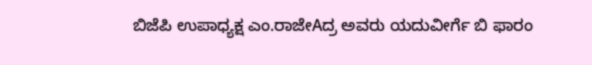ಬಿಜೆಪಿ ಉಪಾಧ್ಯಕ್ಷ ಎಂ.ರಾಜೇAದ್ರ ಅವರು ಯದುವೀರ್ಗೆ ಬಿ ಫಾರಂ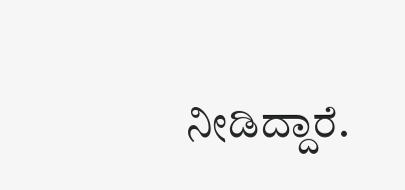ನೀಡಿದ್ದಾರೆ.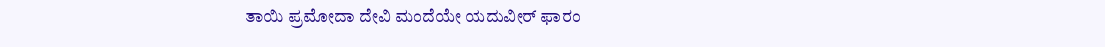ತಾಯಿ ಪ್ರಮೋದಾ ದೇವಿ ಮಂದೆಯೇ ಯದುವೀರ್ ಫಾರಂ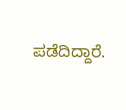ಪಡೆದಿದ್ದಾರೆ.